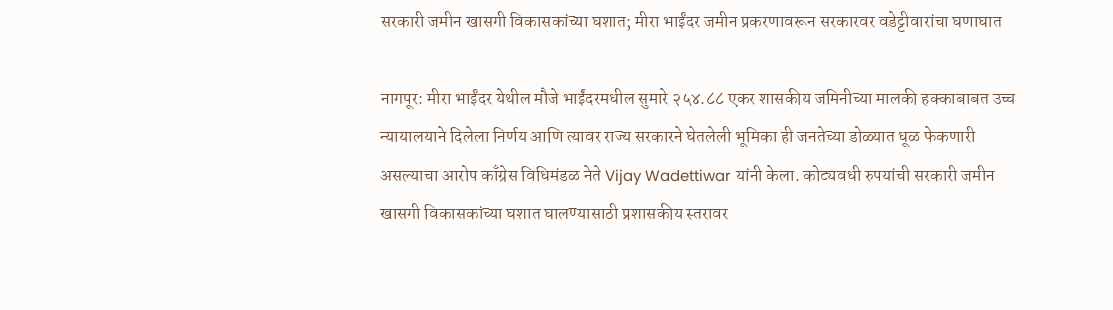सरकारी जमीन खासगी विकासकांच्या घशात; मीरा भाईंदर जमीन प्रकरणावरून सरकारवर वडेट्टीवारांचा घणाघात

नागपूर: मीरा भाईंदर येथील मौजे भाईंदरमधील सुमारे २५४.८८ एकर शासकीय जमिनीच्या मालकी हक्काबाबत उच्च न्यायालयाने दिलेला निर्णय आणि त्यावर राज्य सरकारने घेतलेली भूमिका ही जनतेच्या डोळ्यात धूळ फेकणारी असल्याचा आरोप काँग्रेस विधिमंडळ नेते Vijay Wadettiwar यांनी केला. कोट्यवधी रुपयांची सरकारी जमीन खासगी विकासकांच्या घशात घालण्यासाठी प्रशासकीय स्तरावर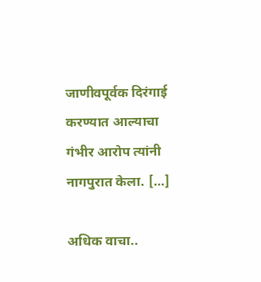जाणीवपूर्वक दिरंगाई करण्यात आल्याचा गंभीर आरोप त्यांनी नागपुरात केला. […]

अधिक वाचा..